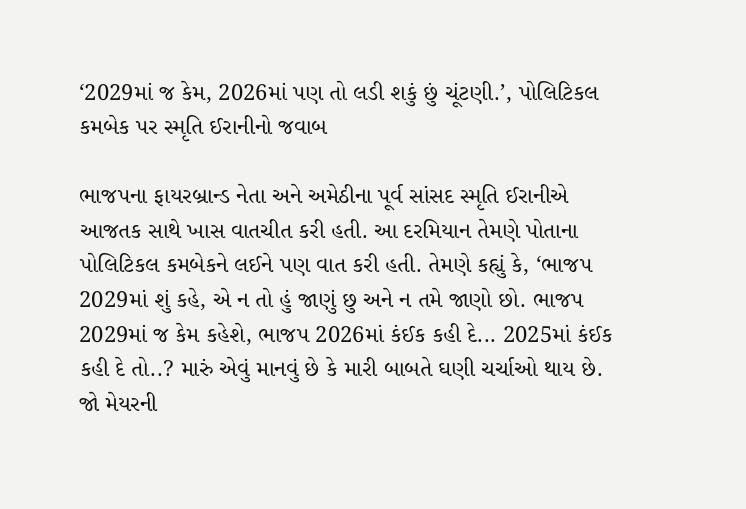‘2029માં જ કેમ, 2026માં પણ તો લડી શકું છું ચૂંટણી.’, પોલિટિકલ કમબેક પર સ્મૃતિ ઈરાનીનો જવાબ

ભાજપના ફાયરબ્રાન્ડ નેતા અને અમેઠીના પૂર્વ સાંસદ સ્મૃતિ ઈરાનીએ આજતક સાથે ખાસ વાતચીત કરી હતી. આ દરમિયાન તેમણે પોતાના પોલિટિકલ કમબેકને લઈને પણ વાત કરી હતી. તેમણે કહ્યું કે, ‘ભાજપ 2029માં શું કહે, એ ન તો હું જાણું છુ અને ન તમે જાણો છો. ભાજપ 2029માં જ કેમ કહેશે, ભાજપ 2026માં કંઈક કહી દે... 2025માં કંઈક કહી દે તો..? મારું એવું માનવું છે કે મારી બાબતે ઘણી ચર્ચાઓ થાય છે. જો મેયરની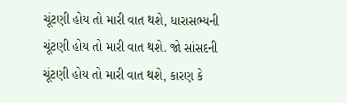ચૂંટણી હોય તો મારી વાત થશે, ધારાસભ્યની ચૂંટણી હોય તો મારી વાત થશે. જો સાંસદની ચૂંટણી હોય તો મારી વાત થશે, કારણ કે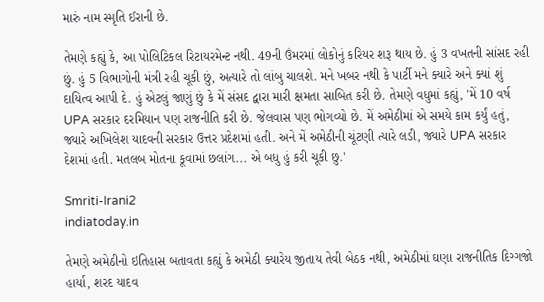મારું નામ સ્મૃતિ ઈરાની છે.

તેમણે કહ્યું કે, આ પોલિટિકલ રિટાયરમેન્ટ નથી. 49ની ઉંમરમાં લોકોનું કરિયર શરૂ થાય છે. હું 3 વખતની સાંસદ રહી છું. હું 5 વિભાગોની મંત્રી રહી ચૂકી છું, અત્યારે તો લાંબુ ચાલશે. મને ખબર નથી કે પાર્ટી મને ક્યારે અને ક્યાં શું દાયિત્વ આપી દે. હું એટલું જાણું છું કે મેં સંસદ દ્વારા મારી ક્ષમતા સાબિત કરી છે. તેમણે વધુમાં કહ્યું, 'મેં 10 વર્ષ UPA સરકાર દરમિયાન પણ રાજનીતિ કરી છે. જેલવાસ પણ ભોગવ્યો છે. મેં અમેઠીમાં એ સમયે કામ કર્યું હતું, જ્યારે અખિલેશ યાદવની સરકાર ઉત્તર પ્રદેશમાં હતી. અને મેં અમેઠીની ચૂંટણી ત્યારે લડી, જ્યારે UPA સરકાર દેશમાં હતી. મતલબ મોતના કૂવામાં છલાંગ... એ બધુ હું કરી ચૂકી છુ.'

Smriti-Irani2
indiatoday.in

તેમણે અમેઠીનો ઇતિહાસ બતાવતા કહ્યું કે અમેઠી ક્યારેય જીતાય તેવી બેઠક નથી, અમેઠીમાં ઘણા રાજનીતિક દિગ્ગજો હાર્યા, શરદ યાદવ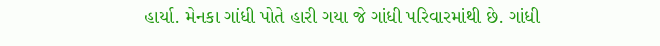હાર્યા. મેનકા ગાંધી પોતે હારી ગયા જે ગાંધી પરિવારમાંથી છે. ગાંધી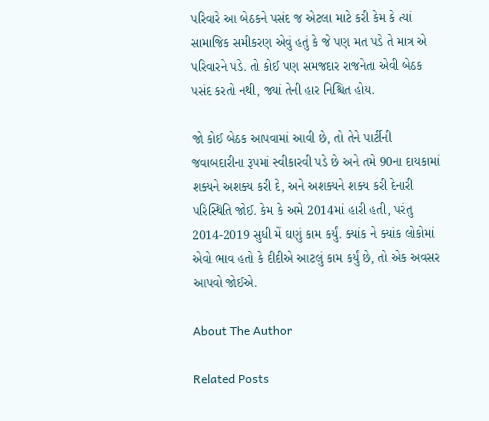પરિવારે આ બેઠકને પસંદ જ એટલા માટે કરી કેમ કે ત્યાં સામાજિક સમીકરણ એવું હતું કે જે પણ મત પડે તે માત્ર એ પરિવારને પડે. તો કોઈ પણ સમજદાર રાજનેતા એવી બેઠક પસંદ કરતો નથી, જ્યાં તેની હાર નિશ્ચિત હોય.

જો કોઈ બેઠક આપવામાં આવી છે, તો તેને પાર્ટીની જવાબદારીના રૂપમાં સ્વીકારવી પડે છે અને તમે 90ના દાયકામાં શક્યને અશક્ય કરી દે, અને અશક્યને શક્ય કરી દેનારી પરિસ્થિતિ જોઈ. કેમ કે અમે 2014માં હારી હતી, પરંતુ 2014-2019 સુધી મેં ઘણું કામ કર્યું. ક્યાંક ને ક્યાંક લોકોમાં એવો ભાવ હતો કે દીદીએ આટલું કામ કર્યું છે, તો એક અવસર આપવો જોઈએ.

About The Author

Related Posts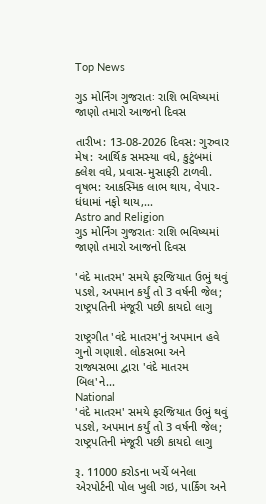Top News

ગુડ મોર્નિંગ ગુજરાતઃ રાશિ ભવિષ્યમાં જાણો તમારો આજનો દિવસ

તારીખ: 13-08-2026 દિવસ: ગુરુવાર મેષ: આર્થિક સમસ્યા વધે, કુટુંબમાં ક્લેશ વધે, પ્રવાસ-મુસાફરી ટાળવી. વૃષભ: આકસ્મિક લાભ થાય, વેપાર-ધંધામાં નફો થાય,...
Astro and Religion
ગુડ મોર્નિંગ ગુજરાતઃ રાશિ ભવિષ્યમાં જાણો તમારો આજનો દિવસ

'વંદે માતરમ' સમયે ફરજિયાત ઉભું થવું પડશે, અપમાન કર્યું તો 3 વર્ષની જેલ; રાષ્ટ્રપતિની મંજૂરી પછી કાયદો લાગુ

રાષ્ટ્રગીત 'વંદે માતરમ'નું અપમાન હવે ગુનો ગણાશે. લોકસભા અને રાજ્યસભા દ્વારા 'વંદે માતરમ બિલ'ને...
National
'વંદે માતરમ' સમયે ફરજિયાત ઉભું થવું પડશે, અપમાન કર્યું તો 3 વર્ષની જેલ; રાષ્ટ્રપતિની મંજૂરી પછી કાયદો લાગુ

રૂ. 11000 કરોડના ખર્ચે બનેલા એરપોર્ટની પોલ ખુલી ગઇ, પાર્કિંગ અને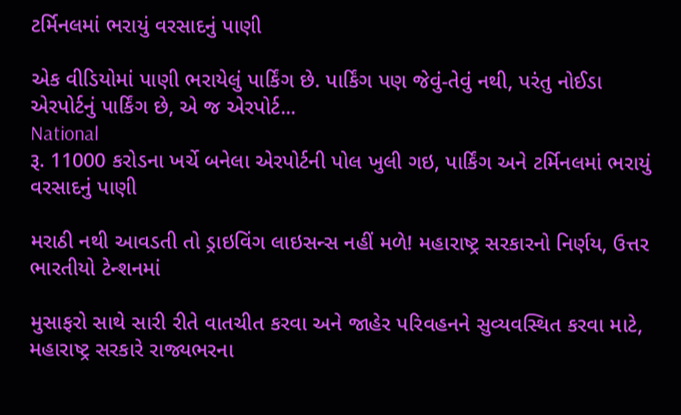ટર્મિનલમાં ભરાયું વરસાદનું પાણી

એક વીડિયોમાં પાણી ભરાયેલું પાર્કિંગ છે. પાર્કિંગ પણ જેવું-તેવું નથી, પરંતુ નોઈડા એરપોર્ટનું પાર્કિંગ છે, એ જ એરપોર્ટ...
National
રૂ. 11000 કરોડના ખર્ચે બનેલા એરપોર્ટની પોલ ખુલી ગઇ, પાર્કિંગ અને ટર્મિનલમાં ભરાયું વરસાદનું પાણી

મરાઠી નથી આવડતી તો ડ્રાઇવિંગ લાઇસન્સ નહીં મળે! મહારાષ્ટ્ર સરકારનો નિર્ણય, ઉત્તર ભારતીયો ટેન્શનમાં

મુસાફરો સાથે સારી રીતે વાતચીત કરવા અને જાહેર પરિવહનને સુવ્યવસ્થિત કરવા માટે, મહારાષ્ટ્ર સરકારે રાજ્યભરના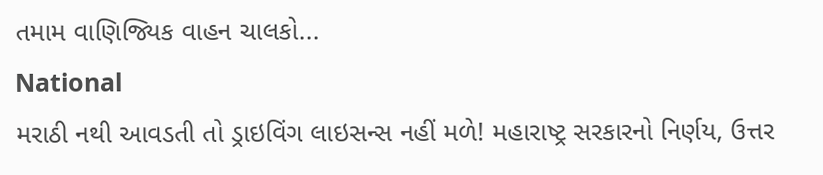તમામ વાણિજ્યિક વાહન ચાલકો...
National
મરાઠી નથી આવડતી તો ડ્રાઇવિંગ લાઇસન્સ નહીં મળે! મહારાષ્ટ્ર સરકારનો નિર્ણય, ઉત્તર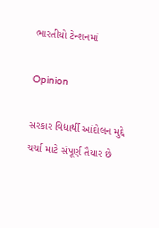ભારતીયો ટેન્શનમાં

Opinion

સરકાર વિદ્યાર્થી આંદોલન મુદ્દે ચર્ચા માટે સંપૂર્ણ તૈયાર છે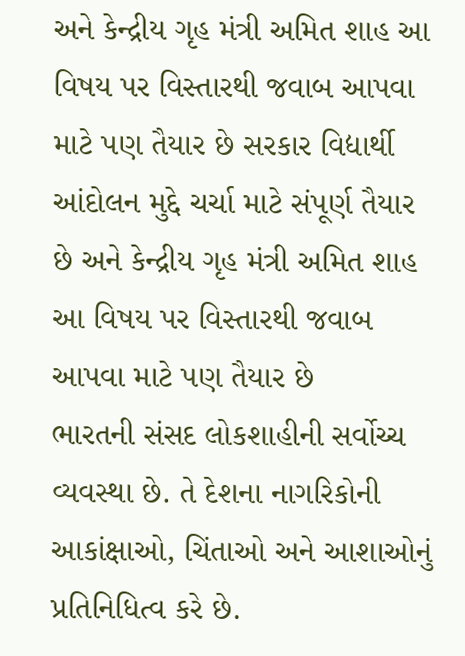અને કેન્દ્રીય ગૃહ મંત્રી અમિત શાહ આ વિષય પર વિસ્તારથી જવાબ આપવા માટે પણ તૈયાર છે સરકાર વિદ્યાર્થી આંદોલન મુદ્દે ચર્ચા માટે સંપૂર્ણ તૈયાર છે અને કેન્દ્રીય ગૃહ મંત્રી અમિત શાહ આ વિષય પર વિસ્તારથી જવાબ આપવા માટે પણ તૈયાર છે
ભારતની સંસદ લોકશાહીની સર્વોચ્ચ વ્યવસ્થા છે. તે દેશના નાગરિકોની આકાંક્ષાઓ, ચિંતાઓ અને આશાઓનું પ્રતિનિધિત્વ કરે છે.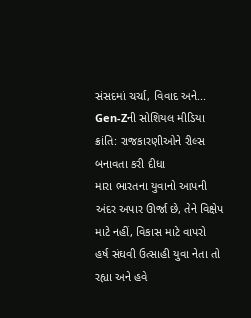સંસદમાં ચર્ચા, વિવાદ અને...
Gen-Zની સોશિયલ મીડિયા ક્રાંતિ: રાજકારણીઓને રીલ્સ બનાવતા કરી દીધા
મારા ભારતના યુવાનો આપની અંદર અપાર ઊર્જા છે, તેને વિક્ષેપ માટે નહીં, વિકાસ માટે વાપરો
હર્ષ સંઘવી ઉત્સાહી યુવા નેતા તો રહ્યા અને હવે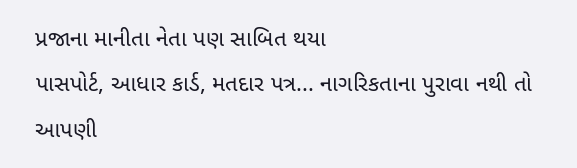પ્રજાના માનીતા નેતા પણ સાબિત થયા
પાસપોર્ટ, આધાર કાર્ડ, મતદાર પત્ર... નાગરિકતાના પુરાવા નથી તો આપણી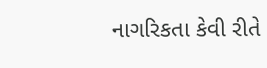નાગરિકતા કેવી રીતે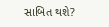સાબિત થશે?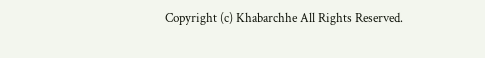Copyright (c) Khabarchhe All Rights Reserved.